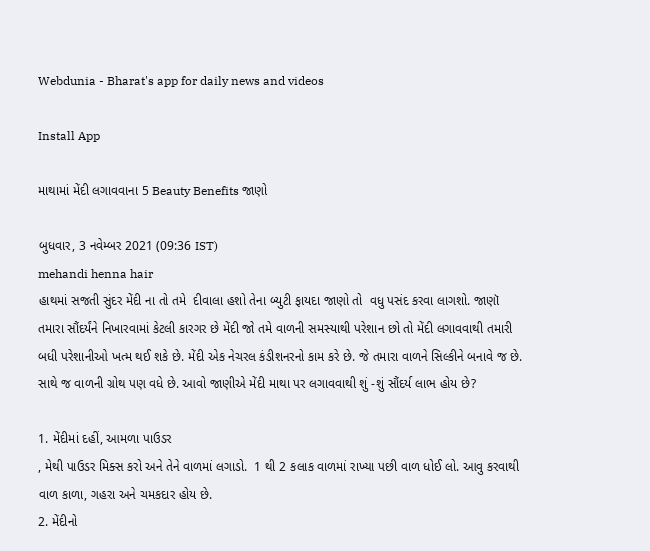Webdunia - Bharat's app for daily news and videos

Install App

માથામાં મેંદી લગાવવાના 5 Beauty Benefits જાણો

બુધવાર, 3 નવેમ્બર 2021 (09:36 IST)
mehandi henna hair
હાથમાં સજતી સુંદર મેંદી ના તો તમે  દીવાલા હશો તેના બ્યુટી ફાયદા જાણો તો  વધુ પસંદ કરવા લાગશો. જાણૉ તમારા સૌંદર્યંને નિખારવામાં કેટલી કારગર છે મેંદી જો તમે વાળની સમસ્યાથી પરેશાન છો તો મેંદી લગાવવાથી તમારી બધી પરેશાનીઓ ખત્મ થઈ શકે છે. મેંદી એક નેચરલ કંડીશનરનો કામ કરે છે. જે તમારા વાળને સિલ્કીને બનાવે જ છે. સાથે જ વાળની ગ્રોથ પણ વધે છે. આવો જાણીએ મેંદી માથા પર લગાવવાથી શું -શું સૌંદર્ય લાભ હોય છે?

1. મેંદીમાં દહીં, આમળા પાઉડર
, મેથી પાઉડર મિક્સ કરો અને તેને વાળમાં લગાડો.  1 થી 2 કલાક વાળમાં રાખ્યા પછી વાળ ધોઈ લો. આવુ કરવાથી વાળ કાળા, ગહરા અને ચમકદાર હોય છે.
2. મેંદીનો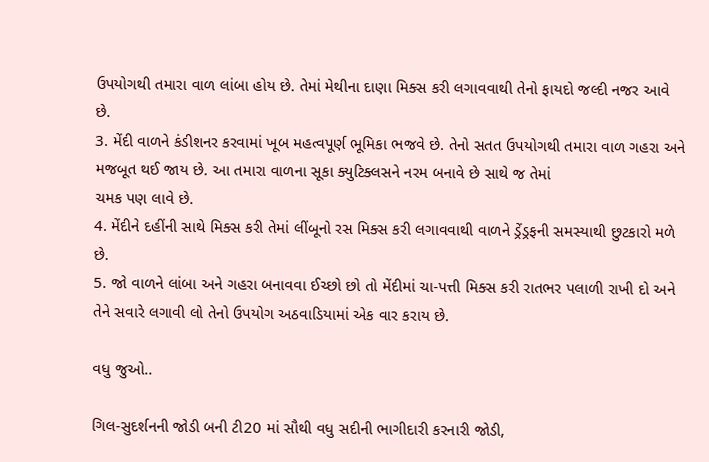ઉપયોગથી તમારા વાળ લાંબા હોય છે. તેમાં મેથીના દાણા મિક્સ કરી લગાવવાથી તેનો ફાયદો જલ્દી નજર આવે છે.
3. મેંદી વાળને કંડીશનર કરવામાં ખૂબ મહત્વપૂર્ણ ભૂમિકા ભજવે છે. તેનો સતત ઉપયોગથી તમારા વાળ ગહરા અને મજબૂત થઈ જાય છે. આ તમારા વાળના સૂકા ક્યુટિક્લસને નરમ બનાવે છે સાથે જ તેમાં
ચમક પણ લાવે છે.
4. મેંદીને દહીંની સાથે મિક્સ કરી તેમાં લીંબૂનો રસ મિક્સ કરી લગાવવાથી વાળને ડ્રેંડ્રફની સમસ્યાથી છુટકારો મળે છે.
5. જો વાળને લાંબા અને ગહરા બનાવવા ઈચ્છો છો તો મેંદીમાં ચા-પત્તી મિક્સ કરી રાતભર પલાળી રાખી દો અને તેને સવારે લગાવી લો તેનો ઉપયોગ અઠવાડિયામાં એક વાર કરાય છે.

વધુ જુઓ..

ગિલ-સુદર્શનની જોડી બની ટી20 માં સૌથી વધુ સદીની ભાગીદારી કરનારી જોડી,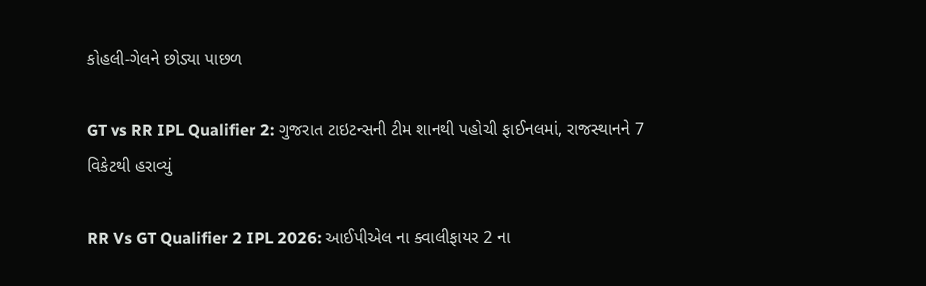કોહલી-ગેલને છોડ્યા પાછળ

GT vs RR IPL Qualifier 2: ગુજરાત ટાઇટન્સની ટીમ શાનથી પહોચી ફાઈનલમાં, રાજસ્થાનને 7 વિકેટથી હરાવ્યું

RR Vs GT Qualifier 2 IPL 2026: આઈપીએલ ના ક્વાલીફાયર 2 ના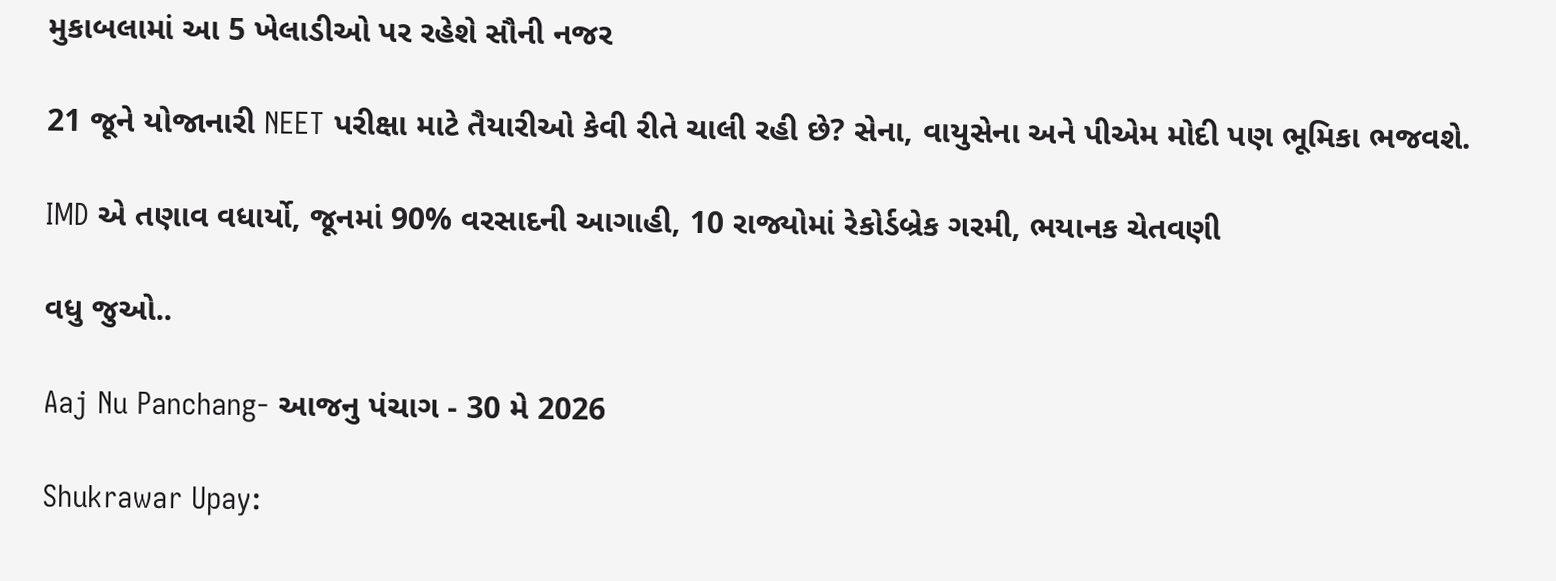મુકાબલામાં આ 5 ખેલાડીઓ પર રહેશે સૌની નજર

21 જૂને યોજાનારી NEET પરીક્ષા માટે તૈયારીઓ કેવી રીતે ચાલી રહી છે? સેના, વાયુસેના અને પીએમ મોદી પણ ભૂમિકા ભજવશે.

IMD એ તણાવ વધાર્યો, જૂનમાં 90% વરસાદની આગાહી, 10 રાજ્યોમાં રેકોર્ડબ્રેક ગરમી, ભયાનક ચેતવણી

વધુ જુઓ..

Aaj Nu Panchang- આજનુ પંચાગ - 30 મે 2026

Shukrawar Upay: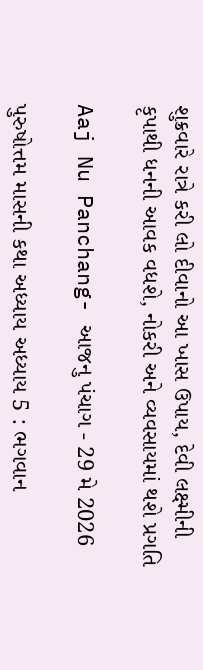શુક્રવારે રાત્રે કરી લો દીવાનો આ ખાસ ઉપાય, દેવી લક્ષ્મીની કૃપાથી ધનની આવક વધશે, નોકરી અને વ્યવસાયમાં થશે પ્રગતિ

Aaj Nu Panchang- આજનુ પંચાગ - 29 મે 2026

પુરુષોત્તમ માસની કથા અધ્યાય અધ્યાય 5 : ભગવાન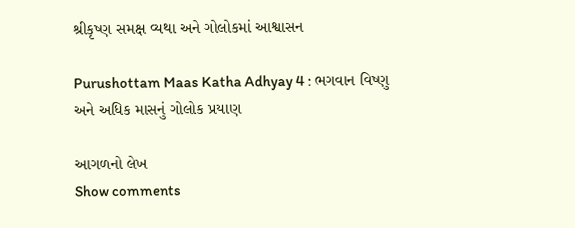શ્રીકૃષ્ણ સમક્ષ વ્યથા અને ગોલોકમાં આશ્વાસન

Purushottam Maas Katha Adhyay 4 : ભગવાન વિષ્ણુ અને અધિક માસનું ગોલોક પ્રયાણ

આગળનો લેખ
Show comments